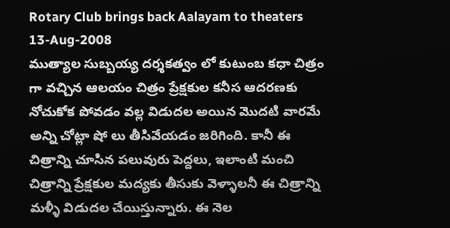Rotary Club brings back Aalayam to theaters
13-Aug-2008
ముత్యాల సుబ్బయ్య దర్శకత్వం లో కుటుంబ కధా చిత్రం గా వచ్చిన ఆలయం చిత్రం ప్రేక్షకుల కనీస ఆదరణకు నోచుకోక పోవడం వల్ల విడుదల అయిన మొదటి వారమే అన్ని చోట్లా షో లు తీసివేయడం జరిగింది. కానీ ఈ చిత్రాన్ని చూసిన పలువురు పెద్దలు, ఇలాంటి మంచి చిత్రాన్ని ప్రేక్షకుల మద్యకు తీసుకు వెళ్ళాలనీ ఈ చిత్రాన్ని మళ్ళీ విడుదల చేయిస్తున్నారు. ఈ నెల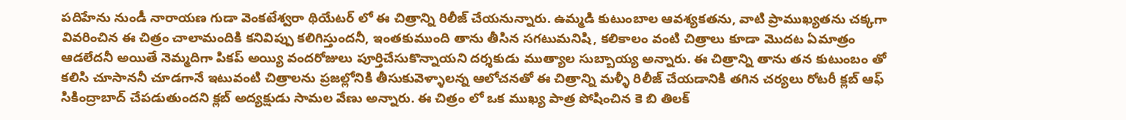పదిహేను నుండీ నారాయణ గుడా వెంకటేశ్వరా థియేటర్ లో ఈ చిత్రాన్ని రిలీజ్ చేయనున్నారు. ఉమ్మడి కుటుంబాల ఆవశ్యకతను, వాటి ప్రాముఖ్యతను చక్కగా వివరించిన ఈ చిత్రం చాలామందికి కనివిప్పు కలిగిస్తుందనీ, ఇంతకుముంది తాను తీసిన సగటుమనిషి, కలికాలం వంటి చిత్రాలు కూడా మొదట ఏమాత్రం ఆడలేదనీ అయితే నెమ్మదిగా పికప్ అయ్యి వందరోజులు పూర్తిచేసుకొన్నాయని దర్శకుడు ముత్యాల సుబ్బాయ్య అన్నారు. ఈ చిత్రాన్ని తాను తన కుటుంబం తో కలిసి చూసాననీ చూడగానే ఇటువంటి చిత్రాలను ప్రజల్లోనికి తీసుకువెళ్ళాలన్న ఆలోచనతో ఈ చిత్రాన్ని మళ్ళీ రిలీజ్ చేయడానికి తగిన చర్యలు రోటరీ క్లబ్ ఆఫ్ సికింద్రాబాద్ చేపడుతుందని క్లబ్ అద్యక్షుడు సామల వేణు అన్నారు. ఈ చిత్రం లో ఒక ముఖ్య పాత్ర పోషించిన కె బి తిలక్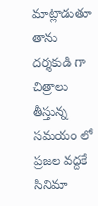మాట్లాడుతూ తాను దర్శకుడి గా చిత్రాలు తీస్తున్న సమయం లో ప్రజల వద్దకే సినిమా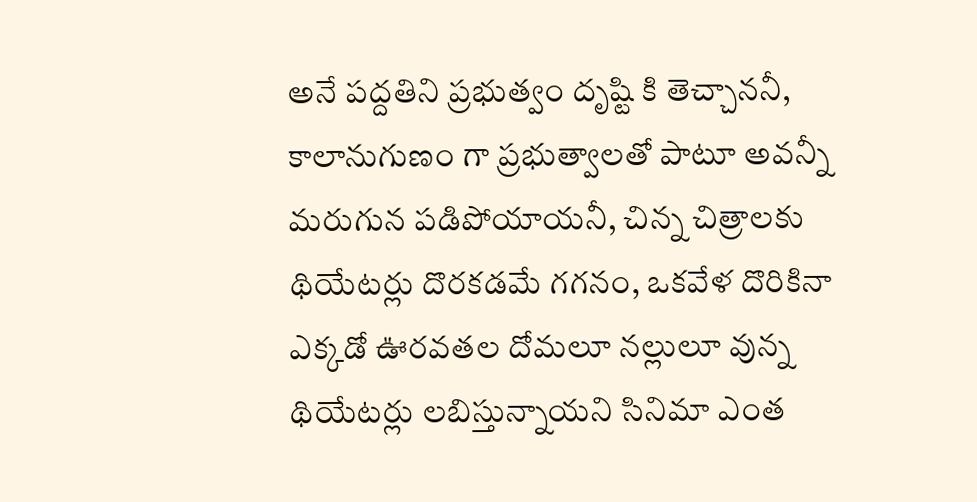అనే పద్దతిని ప్రభుత్వం దృష్టి కి తెచ్చాననీ, కాలానుగుణం గా ప్రభుత్వాలతో పాటూ అవన్నీ మరుగున పడిపోయాయనీ, చిన్న చిత్రాలకు థియేటర్లు దొరకడమే గగనం, ఒకవేళ దొరికినా ఎక్కడో ఊరవతల దోమలూ నల్లులూ వున్న థియేటర్లు లబిస్తున్నాయని సినిమా ఎంత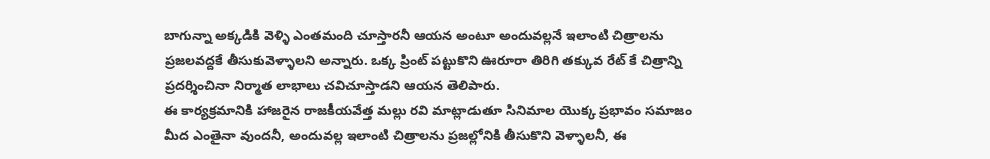బాగున్నా అక్కడికి వెళ్ళి ఎంతమంది చూస్తారనీ ఆయన అంటూ అందువల్లనే ఇలాంటి చిత్రాలను ప్రజలవద్దకే తీసుకువెళ్ళాలని అన్నారు. ఒక్క ప్రింట్ పట్టుకొని ఊరూరా తిరిగి తక్కువ రేట్ కే చిత్రాన్ని ప్రదర్శించినా నిర్మాత లాభాలు చవిచూస్తాడని ఆయన తెలిపారు.
ఈ కార్యక్రమానికి హాజరైన రాజకీయవేత్త మల్లు రవి మాట్లాడుతూ సినిమాల యొక్క ప్రభావం సమాజం మీద ఎంతైనా వుందనీ, అందువల్ల ఇలాంటి చిత్రాలను ప్రజల్లోనికి తీసుకొని వెళ్ళాలనీ, ఈ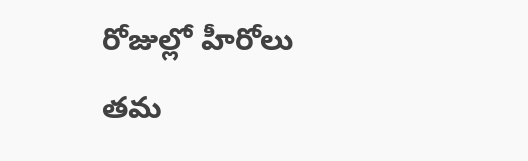రోజుల్లో హీరోలు తమ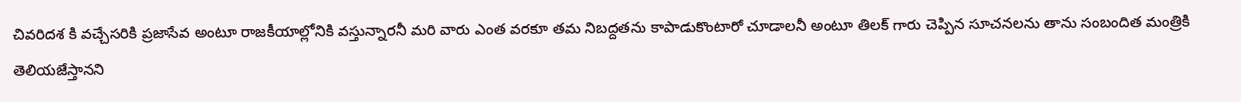చివరిదశ కి వచ్చేసరికి ప్రజాసేవ అంటూ రాజకీయాల్లోనికి వస్తున్నారనీ మరి వారు ఎంత వరకూ తమ నిబద్దతను కాపాడుకొంటారో చూడాలనీ అంటూ తిలక్ గారు చెప్పిన సూచనలను తాను సంబందిత మంత్రికి తెలియజేస్తానని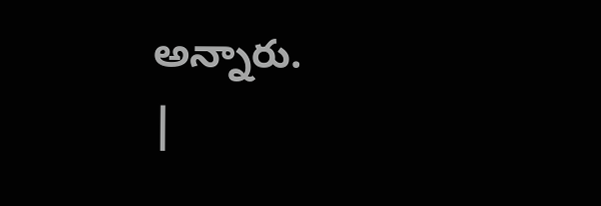అన్నారు.
|